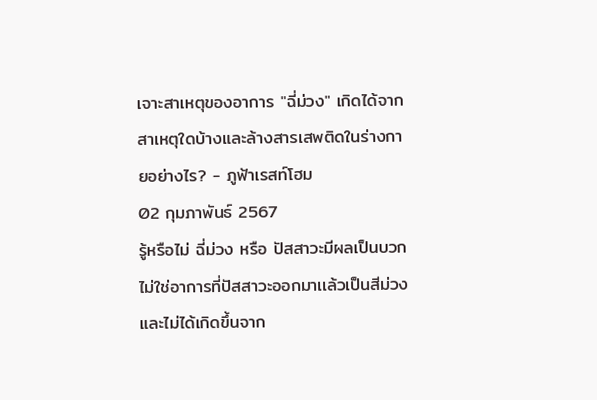เจาะสาเหตุของอาการ "ฉี่ม่วง" เกิดได้จากสาเหตุใดบ้างและล้างสารเสพติดในร่างกายอย่างไร? - ภูฟ้าเรสท์โฮม
02 กุมภาพันธ์ 2567
รู้หรือไม่ ฉี่ม่วง หรือ ปัสสาวะมีผลเป็นบวก ไม่ใช่อาการที่ปัสสาวะออกมาเเล้วเป็นสีม่วง และไม่ได้เกิดขึ้นจาก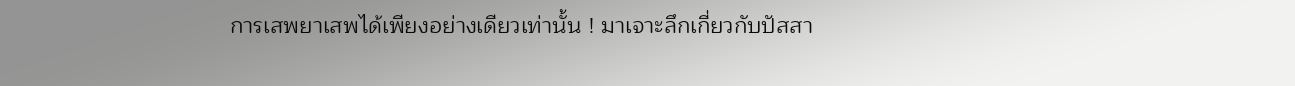การเสพยาเสพได้เพียงอย่างเดียวเท่านั้น ! มาเจาะลึกเกี่ยวกับปัสสา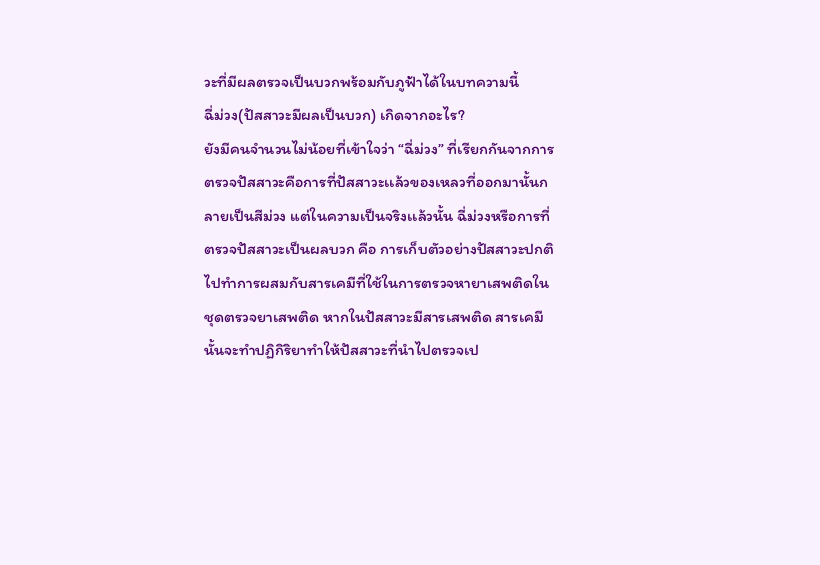วะที่มีผลตรวจเป็นบวกพร้อมกับภูฟ้าได้ในบทความนี้
ฉี่ม่วง(ปัสสาวะมีผลเป็นบวก) เกิดจากอะไร?
ยังมีคนจำนวนไม่น้อยที่เข้าใจว่า “ฉี่ม่วง” ที่เรียกกันจากการตรวจปัสสาวะคือการที่ปัสสาวะเเล้วของเหลวที่ออกมานั้นกลายเป็นสีม่วง แต่ในความเป็นจริงเเล้วนั้น ฉี่ม่วงหรือการที่ตรวจปัสสาวะเป็นผลบวก คือ การเก็บตัวอย่างปัสสาวะปกติไปทำการผสมกับสารเคมีที่ใช้ในการตรวจหายาเสพติดในชุดตรวจยาเสพติด หากในปัสสาวะมีสารเสพติด สารเคมีนั้นจะทำปฏิกิริยาทำให้ปัสสาวะที่นำไปตรวจเป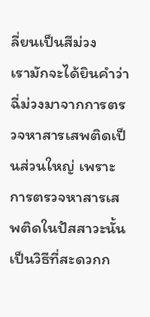ลี่ยนเป็นสีม่วง
เรามักจะได้ยินคำว่าฉี่ม่วงมาจากการตรวจหาสารเสพติดเป็นส่วนใหญ่ เพราะการตรวจหาสารเสพติดในปัสสาวะนั้นเป็นวิธีที่สะดวกก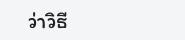ว่าวิธี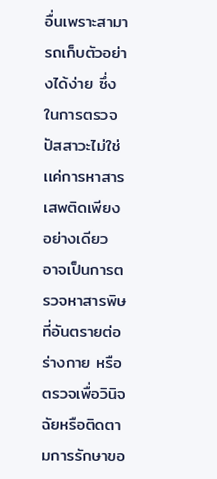อื่นเพราะสามารถเก็บตัวอย่างได้ง่าย ซึ่งในการตรวจปัสสาวะไม่ใช่เเค่การหาสารเสพติดเพียงอย่างเดียว อาจเป็นการตรวจหาสารพิษที่อันตรายต่อร่างกาย หรือตรวจเพื่อวินิจฉัยหรือติดตามการรักษาขอ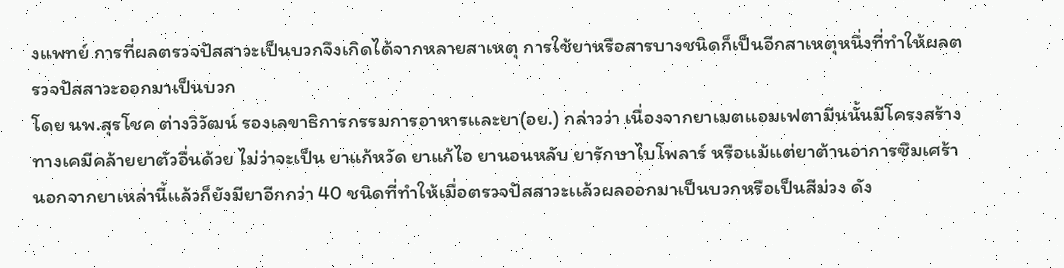งแพทย์ การที่ผลตรวจปัสสาวะเป็นบวกจึงเกิดได้จากหลายสาเหตุ การใช้ยาหรือสารบางชนิดก็เป็นอีกสาเหตุหนึ่งที่ทำให้ผลตรวจปัสสาวะออกมาเป็นบวก
โดย นพ.สุรโชค ต่างวิวัฒน์ รองเลขาธิการกรรมการอาหารเเละยา(อย.) กล่าวว่า เนื่องจากยาเมตเเอมเฟตามีนนั้นมีโครงสร้างทางเคมีคล้ายยาตัวอื่นด้วย ไม่ว่าจะเป็น ยาแก้หวัด ยาแก้ไอ ยานอนหลับ ยารักษาไบโพลาร์ หรือเเม้เเต่ยาต้านอาการซึมเศร้า นอกจากยาเหล่านี้เเล้วก็ยังมียาอีกกว่า 40 ชนิดที่ทำให้เมื่อตรวจปัสสาวะเเล้วผลออกมาเป็นบวกหรือเป็นสีม่วง ดัง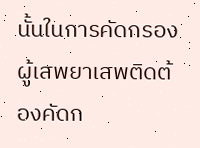นั้นในการคัดกรองผู้เสพยาเสพติดต้องคัดก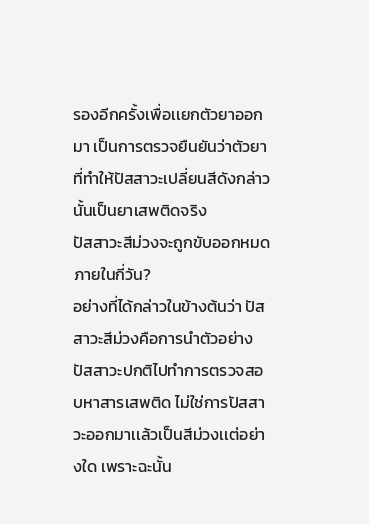รองอีกครั้งเพื่อเเยกตัวยาออกมา เป็นการตรวจยืนยันว่าตัวยาที่ทำให้ปัสสาวะเปลี่ยนสีดังกล่าวนั้นเป็นยาเสพติดจริง
ปัสสาวะสีม่วงจะถูกขับออกหมดภายในกี่วัน?
อย่างที่ได้กล่าวในข้างต้นว่า ปัสสาวะสีม่วงคือการนำตัวอย่างปัสสาวะปกติไปทำการตรวจสอบหาสารเสพติด ไม่ใช่การปัสสาวะออกมาเเล้วเป็นสีม่วงเเต่อย่างใด เพราะฉะนั้น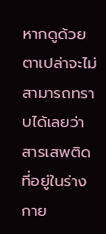หากดูด้วยตาเปล่าจะไม่สามารถทราบได้เลยว่าสารเสพติดที่อยู่ในร่างกาย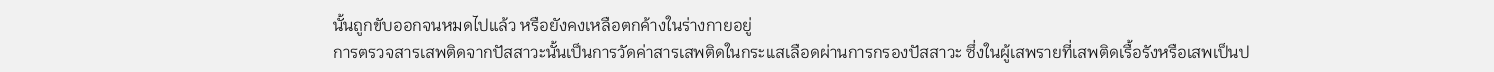นั้นถูกขับออกจนหมดไปแล้ว หรือยังคงเหลือตกค้างในร่างกายอยู่
การตรวจสารเสพติดจากปัสสาวะนั้นเป็นการวัดค่าสารเสพติดในกระเเสเลือดผ่านการกรองปัสสาวะ ซึ่งในผู้เสพรายที่เสพติดเรื้อรังหรือเสพเป็นป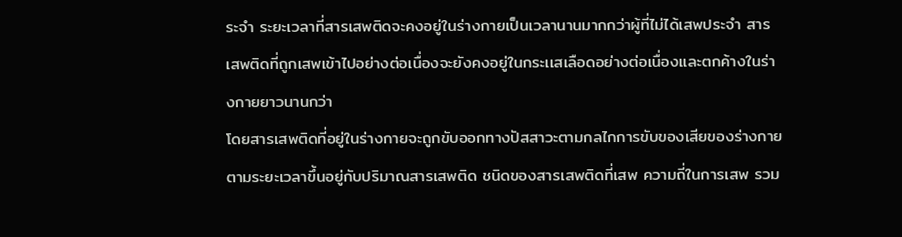ระจำ ระยะเวลาที่สารเสพติดจะคงอยู่ในร่างกายเป็นเวลานานมากกว่าผู้ที่ไม่ได้เสพประจำ สารเสพติดที่ถูกเสพเข้าไปอย่างต่อเนื่องจะยังคงอยู่ในกระเเสเลือดอย่างต่อเนื่องและตกค้างในร่างกายยาวนานกว่า
โดยสารเสพติดที่อยู่ในร่างกายจะถูกขับออกทางปัสสาวะตามกลไกการขับของเสียของร่างกาย ตามระยะเวลาขึ้นอยู่กับปริมาณสารเสพติด ชนิดของสารเสพติดที่เสพ ความถี่ในการเสพ รวม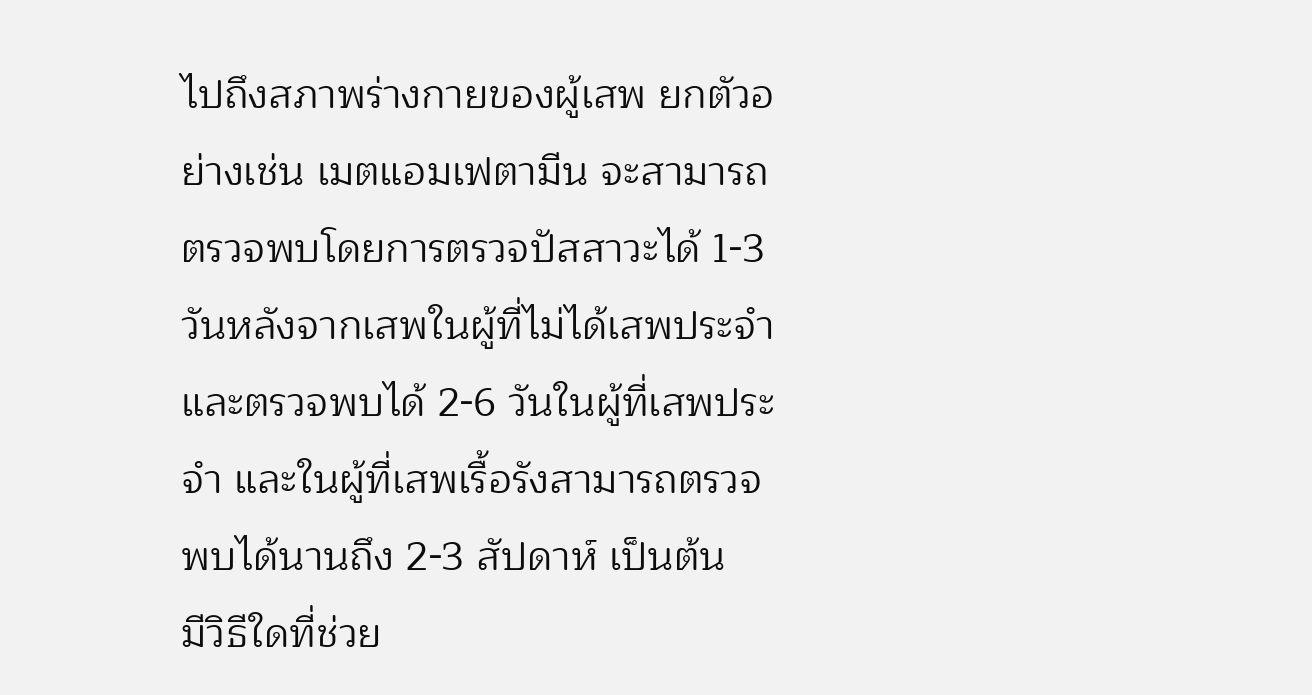ไปถึงสภาพร่างกายของผู้เสพ ยกตัวอย่างเช่น เมตแอมเฟตามีน จะสามารถตรวจพบโดยการตรวจปัสสาวะได้ 1-3 วันหลังจากเสพในผู้ที่ไม่ได้เสพประจำ และตรวจพบได้ 2-6 วันในผู้ที่เสพประจำ และในผู้ที่เสพเรื้อรังสามารถตรวจพบได้นานถึง 2-3 สัปดาห์ เป็นต้น
มีวิธีใดที่ช่วย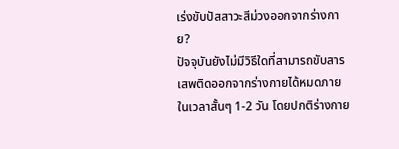เร่งขับปัสสาวะสีม่วงออกจากร่างกาย?
ปัจจุบันยังไม่มีวิธีใดที่สามารถขับสารเสพติดออกจากร่างกายได้หมดภายในเวลาสั้นๆ 1-2 วัน โดยปกติร่างกาย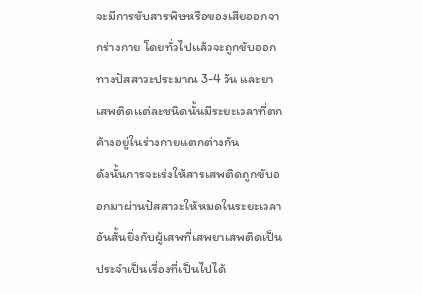จะมีการขับสารพิษหรือของเสียออกจากร่างกาย โดยทั่วไปเเล้วจะถูกขับออกทางปัสสาวะประมาณ 3-4 วัน และยาเสพติดเเต่ละชนิดนั้นมีระยะเวลาที่ตกค้างอยู่ในร่างกายแตกต่างกัน
ดังนั้นการจะเร่งให้สารเสพติดถูกขับออกมาผ่านปัสสาวะให้หมดในระยะเวลาอันสั้นยิ่งกับผู้เสพที่เสพยาเสพติดเป็นประจำเป็นเรื่องที่เป็นไปได้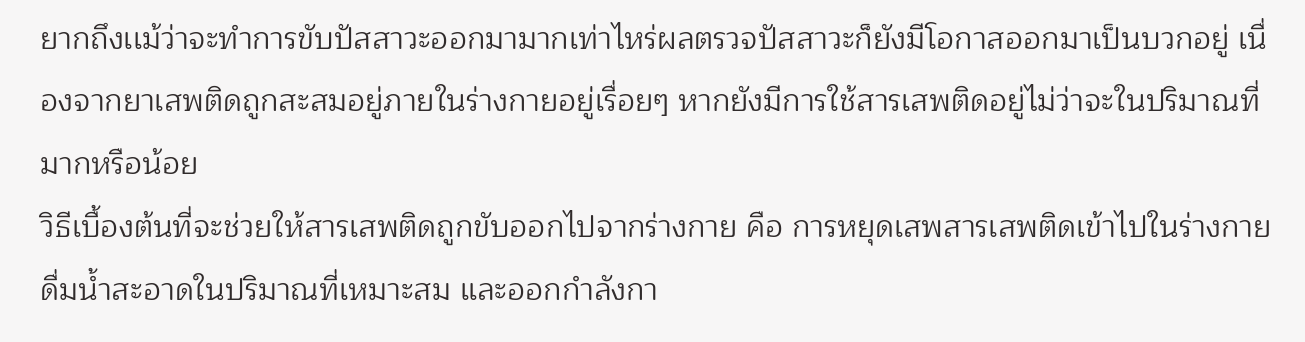ยากถึงเเม้ว่าจะทำการขับปัสสาวะออกมามากเท่าไหร่ผลตรวจปัสสาวะก็ยังมีโอกาสออกมาเป็นบวกอยู่ เนื่องจากยาเสพติดถูกสะสมอยู่ภายในร่างกายอยู่เรื่อยๆ หากยังมีการใช้สารเสพติดอยู่ไม่ว่าจะในปริมาณที่มากหรือน้อย
วิธีเบื้องต้นที่จะช่วยให้สารเสพติดถูกขับออกไปจากร่างกาย คือ การหยุดเสพสารเสพติดเข้าไปในร่างกาย ดื่มน้ำสะอาดในปริมาณที่เหมาะสม และออกกำลังกา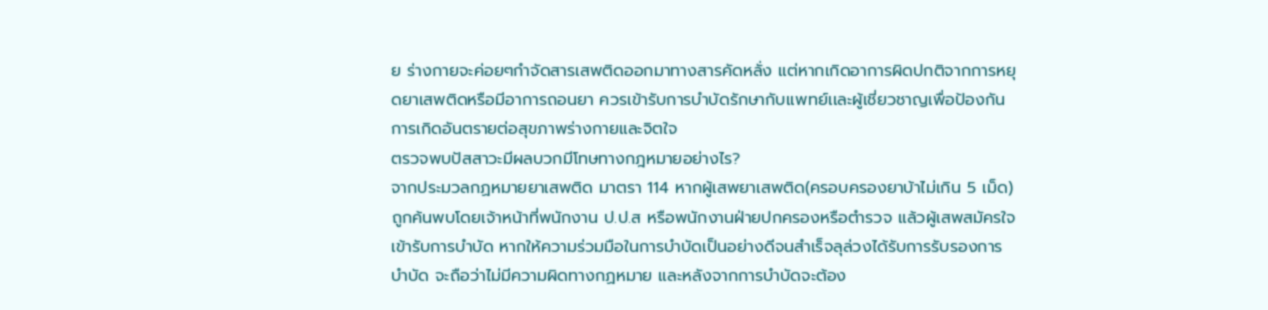ย ร่างกายจะค่อยๆกำจัดสารเสพติดออกมาทางสารคัดหลั่ง แต่หากเกิดอาการผิดปกติจากการหยุดยาเสพติดหรือมีอาการถอนยา ควรเข้ารับการบำบัดรักษากับเเพทย์เเละผู้เชี่ยวชาญเพื่อป้องกันการเกิดอันตรายต่อสุขภาพร่างกายและจิตใจ
ตรวจพบปัสสาวะมีผลบวกมีโทษทางกฎหมายอย่างไร?
จากประมวลกฏหมายยาเสพติด มาตรา 114 หากผู้เสพยาเสพติด(ครอบครองยาบ้าไม่เกิน 5 เม็ด)ถูกค้นพบโดยเจ้าหน้าที่พนักงาน ป.ป.ส หรือพนักงานฝ่ายปกครองหรือตำรวจ แล้วผู้เสพสมัครใจเข้ารับการบำบัด หากให้ความร่วมมือในการบำบัดเป็นอย่างดีจนสำเร็จลุล่วงได้รับการรับรองการบำบัด จะถือว่าไม่มีความผิดทางกฏหมาย และหลังจากการบำบัดจะต้อง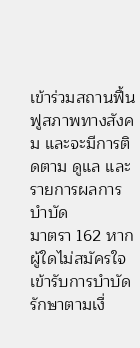เข้าร่วมสถานฟื้นฟูสภาพทางสังคม และจะมีการติดตาม ดูแล และรายการผลการบำบัด
มาตรา 162 หากผู้ใดไม่สมัครใจเข้ารับการบำบัดรักษาตามเงื่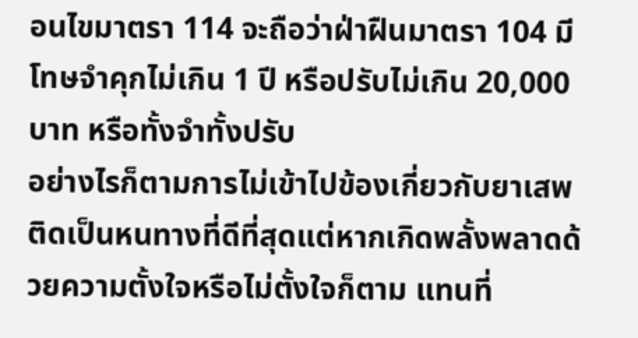อนไขมาตรา 114 จะถือว่าฝ่าฝืนมาตรา 104 มีโทษจำคุกไม่เกิน 1 ปี หรือปรับไม่เกิน 20,000 บาท หรือทั้งจำทั้งปรับ
อย่างไรก็ตามการไม่เข้าไปข้องเกี่ยวกับยาเสพติดเป็นหนทางที่ดีที่สุดแต่หากเกิดพลั้งพลาดด้วยความตั้งใจหรือไม่ตั้งใจก็ตาม แทนที่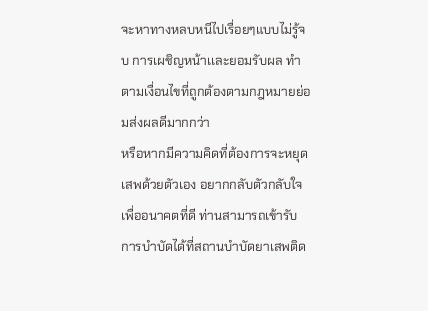จะหาทางหลบหนีไปเรื่อยๆแบบไม่รู้จบ การเผชิญหน้าเเละยอมรับผล ทำตามเงื่อนไขที่ถูกต้องตามกฎหมายย่อมส่งผลดีมากกว่า
หรือหากมีความคิดที่ต้องการจะหยุดเสพด้วยตัวเอง อยากกลับตัวกลับใจเพื่ออนาคตที่ดี ท่านสามารถเข้ารับการบำบัดได้ที่สถานบำบัดยาเสพติด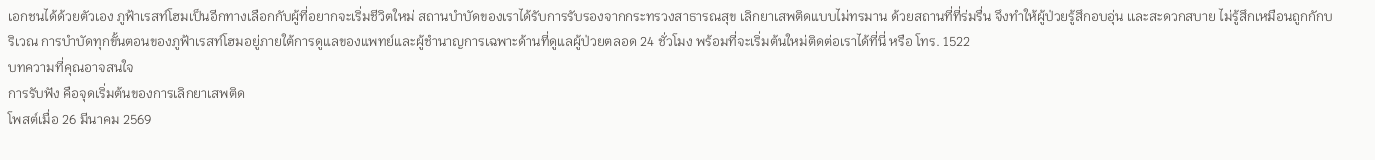เอกชนได้ด้วยตัวเอง ภูฟ้าเรสท์โฮมเป็นอีกทางเลือกกับผู้ที่อยากจะเริ่มชีวิตใหม่ สถานบำบัดของเราได้รับการรับรองจากกระทรวงสาธารณสุข เลิกยาเสพติดแบบไม่ทรมาน ด้วยสถานที่ที่ร่มรื่น จึงทำให้ผู้ป่วยรู้สึกอบอุ่น เเละสะดวกสบาย ไม่รู้สึกเหมือนถูกกักบริเวณ การบำบัดทุกขั้นตอนของภูฟ้าเรสท์โฮมอยู่ภายใต้การดูแลของแพทย์และผู้ชำนาญการเฉพาะด้านที่ดูแลผู้ป่วยตลอด 24 ชั่วโมง พร้อมที่จะเริ่มต้นใหม่ติดต่อเราได้ที่นี่ หรือ โทร. 1522
บทความที่คุณอาจสนใจ
การรับฟัง คือจุดเริ่มต้นของการเลิกยาเสพติด
โพสต์เมื่อ 26 มีนาคม 2569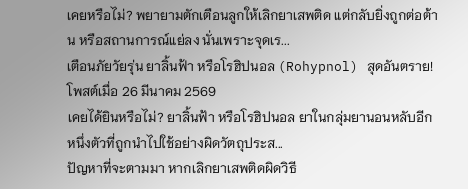เคยหรือไม่? พยายามตักเตือนลูกให้เลิกยาเสพติด แต่กลับยิ่งถูกต่อต้าน หรือสถานการณ์แย่ลง นั่นเพราะจุดเร...
เตือนภัยวัยรุ่น ยาลิ้นฟ้า หรือโรฮิปนอล (Rohypnol) สุดอันตราย!
โพสต์เมื่อ 26 มีนาคม 2569
เคยได้ยินหรือไม่? ยาลิ้นฟ้า หรือโรฮิปนอล ยาในกลุ่มยานอนหลับอีกหนึ่งตัวที่ถูกนำไปใช้อย่างผิดวัตถุประส...
ปัญหาที่จะตามมา หากเลิกยาเสพติดผิดวิธี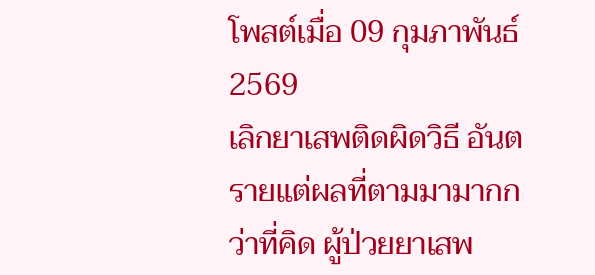โพสต์เมื่อ 09 กุมภาพันธ์ 2569
เลิกยาเสพติดผิดวิธี อันตรายแต่ผลที่ตามมามากกว่าที่คิด ผู้ป่วยยาเสพ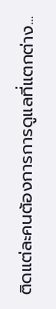ติดแต่ละคนต้องการการดูแลที่แตกต่าง...